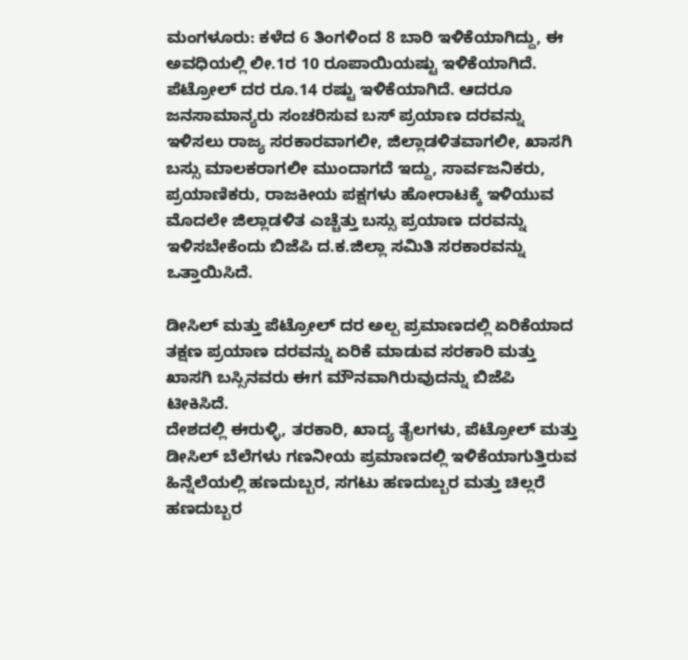ಮಂಗಳೂರು: ಕಳೆದ 6 ತಿಂಗಳಿಂದ 8 ಬಾರಿ ಇಳಿಕೆಯಾಗಿದ್ದು, ಈ ಅವಧಿಯಲ್ಲಿ ಲೀ.1ರ 10 ರೂಪಾಯಿಯಷ್ಟು ಇಳಿಕೆಯಾಗಿದೆ. ಪೆಟ್ರೋಲ್ ದರ ರೂ.14 ರಷ್ಟು ಇಳಿಕೆಯಾಗಿದೆ. ಆದರೂ ಜನಸಾಮಾನ್ಯರು ಸಂಚರಿಸುವ ಬಸ್ ಪ್ರಯಾಣ ದರವನ್ನು ಇಳಿಸಲು ರಾಜ್ಯ ಸರಕಾರವಾಗಲೀ, ಜಿಲ್ಲಾಡಳಿತವಾಗಲೀ, ಖಾಸಗಿ ಬಸ್ಸು ಮಾಲಕರಾಗಲೀ ಮುಂದಾಗದೆ ಇದ್ದು, ಸಾರ್ವಜನಿಕರು, ಪ್ರಯಾಣಿಕರು, ರಾಜಕೀಯ ಪಕ್ಷಗಳು ಹೋರಾಟಕ್ಕೆ ಇಳಿಯುವ ಮೊದಲೇ ಜಿಲ್ಲಾಡಳಿತ ಎಚ್ಚೆತ್ತು ಬಸ್ಸು ಪ್ರಯಾಣ ದರವನ್ನು ಇಳಿಸಬೇಕೆಂದು ಬಿಜೆಪಿ ದ.ಕ.ಜಿಲ್ಲಾ ಸಮಿತಿ ಸರಕಾರವನ್ನು ಒತ್ತಾಯಿಸಿದೆ.

ಡೀಸಿಲ್ ಮತ್ತು ಪೆಟ್ರೋಲ್ ದರ ಅಲ್ಪ ಪ್ರಮಾಣದಲ್ಲಿ ಏರಿಕೆಯಾದ ತಕ್ಷಣ ಪ್ರಯಾಣ ದರವನ್ನು ಏರಿಕೆ ಮಾಡುವ ಸರಕಾರಿ ಮತ್ತು ಖಾಸಗಿ ಬಸ್ಸಿನವರು ಈಗ ಮೌನವಾಗಿರುವುದನ್ನು ಬಿಜೆಪಿ ಟೀಕಿಸಿದೆ.
ದೇಶದಲ್ಲಿ ಈರುಳ್ಳಿ, ತರಕಾರಿ, ಖಾದ್ಯ ತೈಲಗಳು, ಪೆಟ್ರೋಲ್ ಮತ್ತು ಡೀಸಿಲ್ ಬೆಲೆಗಳು ಗಣನೀಯ ಪ್ರಮಾಣದಲ್ಲಿ ಇಳಿಕೆಯಾಗುತ್ತಿರುವ ಹಿನ್ನೆಲೆಯಲ್ಲಿ ಹಣದುಬ್ಬರ, ಸಗಟು ಹಣದುಬ್ಬರ ಮತ್ತು ಚಿಲ್ಲರೆ ಹಣದುಬ್ಬರ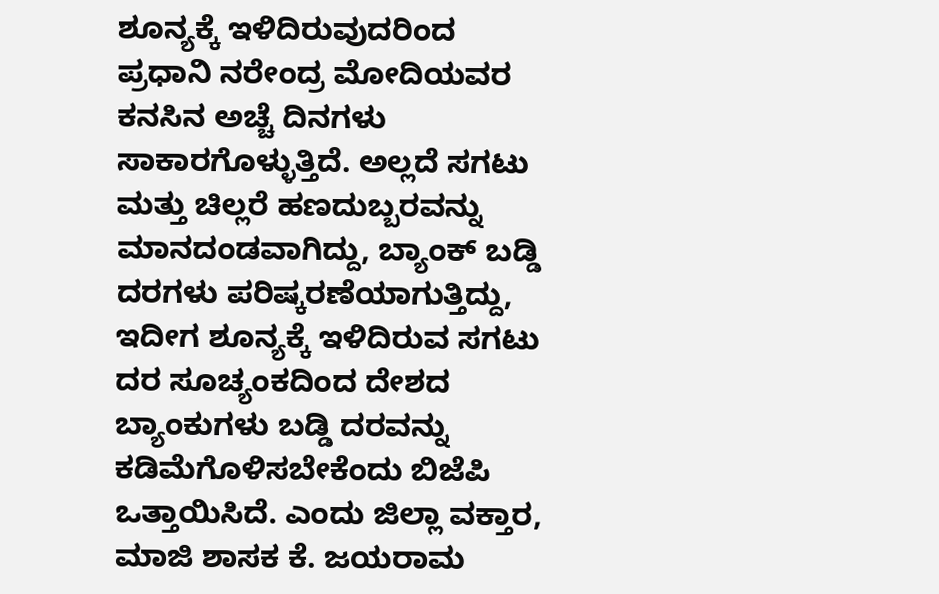ಶೂನ್ಯಕ್ಕೆ ಇಳಿದಿರುವುದರಿಂದ ಪ್ರಧಾನಿ ನರೇಂದ್ರ ಮೋದಿಯವರ ಕನಸಿನ ಅಚ್ಚೆ ದಿನಗಳು ಸಾಕಾರಗೊಳ್ಳುತ್ತಿದೆ. ಅಲ್ಲದೆ ಸಗಟು ಮತ್ತು ಚಿಲ್ಲರೆ ಹಣದುಬ್ಬರವನ್ನು ಮಾನದಂಡವಾಗಿದ್ದು, ಬ್ಯಾಂಕ್ ಬಡ್ಡಿ ದರಗಳು ಪರಿಷ್ಕರಣೆಯಾಗುತ್ತಿದ್ದು, ಇದೀಗ ಶೂನ್ಯಕ್ಕೆ ಇಳಿದಿರುವ ಸಗಟು ದರ ಸೂಚ್ಯಂಕದಿಂದ ದೇಶದ ಬ್ಯಾಂಕುಗಳು ಬಡ್ಡಿ ದರವನ್ನು ಕಡಿಮೆಗೊಳಿಸಬೇಕೆಂದು ಬಿಜೆಪಿ ಒತ್ತಾಯಿಸಿದೆ. ಎಂದು ಜಿಲ್ಲಾ ವಕ್ತಾರ, ಮಾಜಿ ಶಾಸಕ ಕೆ. ಜಯರಾಮ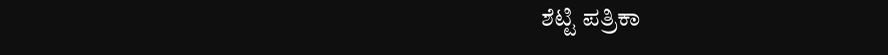ಶೆಟ್ಟಿ ಪತ್ರಿಕಾ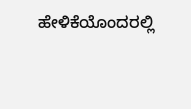ಹೇಳಿಕೆಯೊಂದರಲ್ಲಿ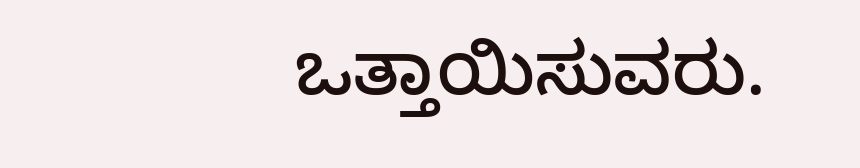ಒತ್ತಾಯಿಸುವರು.